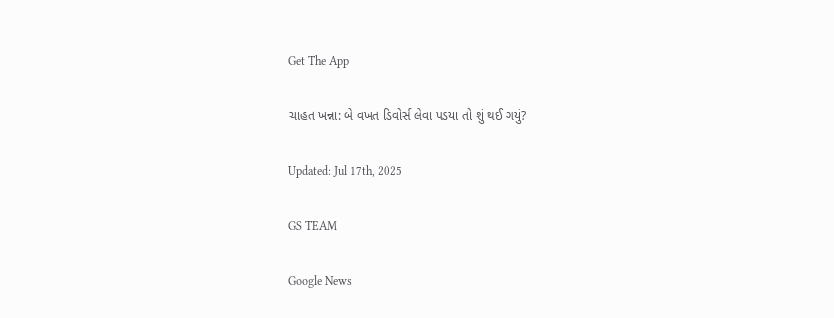Get The App

ચાહત ખન્ના: બે વખત ડિવોર્સ લેવા પડયા તો શું થઈ ગયું?

Updated: Jul 17th, 2025

GS TEAM

Google News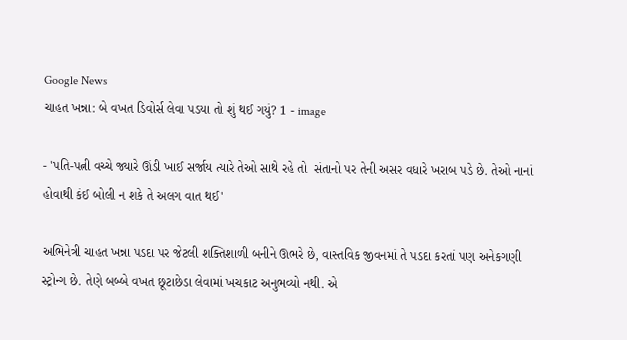Google News
ચાહત ખન્ના: બે વખત ડિવોર્સ લેવા પડયા તો શું થઈ ગયું? 1 - image

- 'પતિ-પત્ની વચ્ચે જ્યારે ઊંડી ખાઈ સર્જાય ત્યારે તેઓ સાથે રહે તો  સંતાનો પર તેની અસર વધારે ખરાબ પડે છે. તેઓ નાનાં હોવાથી કંઈ બોલી ન શકે તે અલગ વાત થઈ'

અભિનેત્રી ચાહત ખન્ના પડદા પર જેટલી શક્તિશાળી બનીને ઊભરે છે, વાસ્તવિક જીવનમાં તે પડદા કરતાં પણ અનેકગણી સ્ટ્રોન્ગ છે. તેણે બબ્બે વખત છૂટાછેડા લેવામાં ખચકાટ અનુભવ્યો નથી. એ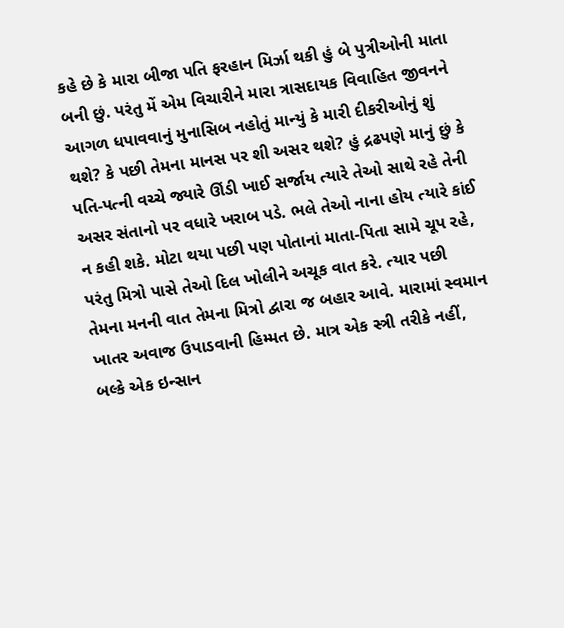કહે છે કે મારા બીજા પતિ ફરહાન મિર્ઝા થકી હું બે પુત્રીઓની માતા બની છું. પરંતુ મેં એમ વિચારીને મારા ત્રાસદાયક વિવાહિત જીવનને આગળ ધપાવવાનું મુનાસિબ નહોતું માન્યું કે મારી દીકરીઓનું શું થશે? કે પછી તેમના માનસ પર શી અસર થશે? હું દ્રઢપણે માનું છું કે પતિ-પત્ની વચ્ચે જ્યારે ઊંડી ખાઈ સર્જાય ત્યારે તેઓ સાથે રહે તેની અસર સંતાનો પર વધારે ખરાબ પડે. ભલે તેઓ નાના હોય ત્યારે કાંઈ ન કહી શકે. મોટા થયા પછી પણ પોતાનાં માતા-પિતા સામે ચૂપ રહે, પરંતુ મિત્રો પાસે તેઓ દિલ ખોલીને અચૂક વાત કરે. ત્યાર પછી તેમના મનની વાત તેમના મિત્રો દ્વારા જ બહાર આવે. મારામાં સ્વમાન ખાતર અવાજ ઉપાડવાની હિમ્મત છે. માત્ર એક સ્ત્રી તરીકે નહીં, બલ્કે એક ઇન્સાન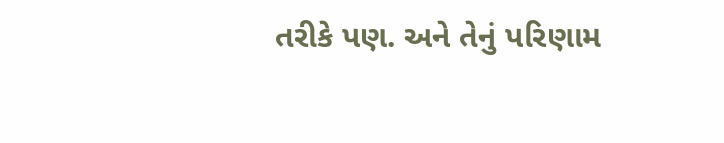તરીકે પણ. અને તેનું પરિણામ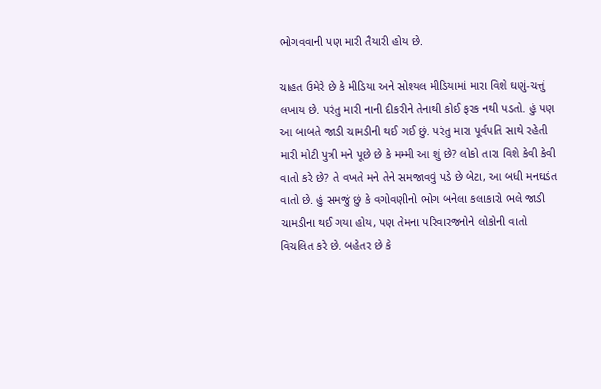ભોગવવાની પણ મારી તૈયારી હોય છે.

ચાહત ઉમેરે છે કે મીડિયા અને સોશ્યલ મીડિયામાં મારા વિશે ઘણું-ચત્તું લખાય છે. પરંતુ મારી નાની દીકરીને તેનાથી કોઈ ફરક નથી પડતો. હું પણ આ બાબતે જાડી ચામડીની થઈ ગઈ છું. પરંતુ મારા પૂર્વપતિ સાથે રહેતી મારી મોટી પુત્રી મને પૂછે છે કે મમ્મી આ શું છે? લોકો તારા વિશે કેવી કેવી વાતો કરે છે? તે વખતે મને તેને સમજાવવું પડે છે બેટા, આ બધી મનઘડંત વાતો છે. હું સમજું છું કે વગોવણીનો ભોગ બનેલા કલાકારો ભલે જાડી ચામડીના થઈ ગયા હોય, પણ તેમના પરિવારજનોને લોકોની વાતો વિચલિત કરે છે. બહેતર છે કે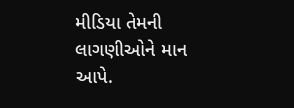મીડિયા તેમની લાગણીઓને માન આપે.